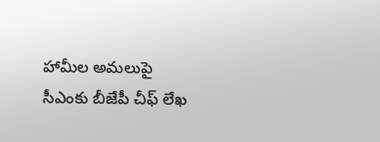హామీల అమ‌లుపై సీఎంకు బీజేపీ చీఫ్ లేఖ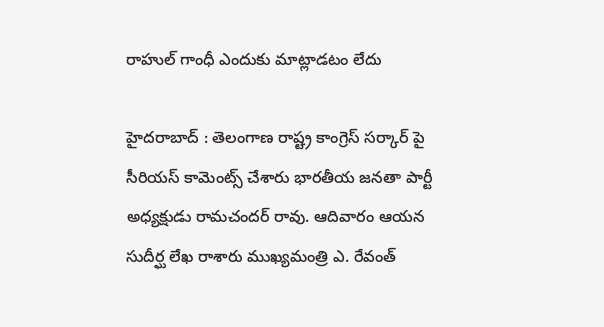రాహుల్ గాంధీ ఎందుకు మాట్లాడ‌టం లేదు

హైద‌రాబాద్ : తెలంగాణ రాష్ట్ర కాంగ్రెస్ స‌ర్కార్ పై సీరియ‌స్ కామెంట్స్ చేశారు భార‌తీయ జ‌న‌తా పార్టీ అధ్యక్షుడు రామ‌చంద‌ర్ రావు. ఆదివారం ఆయ‌న సుదీర్ఘ లేఖ రాశారు ముఖ్య‌మంత్రి ఎ. రేవంత్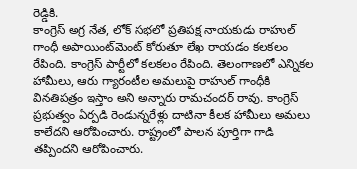రెడ్డికి.
కాంగ్రెస్ అగ్ర నేత‌, లోక్ స‌భ‌లో ప్ర‌తిప‌క్ష నాయ‌కుడు రాహుల్ గాంధీ అపాయింట్‌మెంట్ కోరుతూ లేఖ రాయ‌డం క‌ల‌క‌లం రేపింది. కాంగ్రెస్ పార్టీలో క‌ల‌క‌లం రేపింది. తెలంగాణలో ఎన్నికల హామీలు, ఆరు గ్యారంటీల అమలుపై రాహుల్ గాంధీకి వినతిపత్రం ఇస్తాం అని అన్నారు రామ‌చంద‌ర్ రావు. కాంగ్రెస్ ప్రభుత్వం ఏర్పడి రెండున్నరేళ్లు దాటినా కీలక హామీలు అమలు కాలేదని ఆరోపించారు. రాష్ట్రంలో పాల‌న పూర్తిగా గాడి త‌ప్పింద‌ని ఆరోపించారు.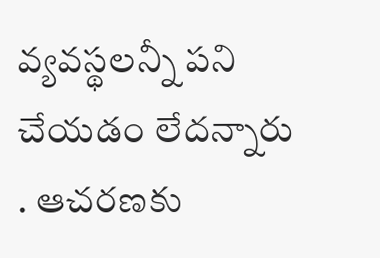వ్య‌వ‌స్థ‌ల‌న్నీ ప‌ని చేయ‌డం లేద‌న్నారు . ఆచ‌ర‌ణ‌కు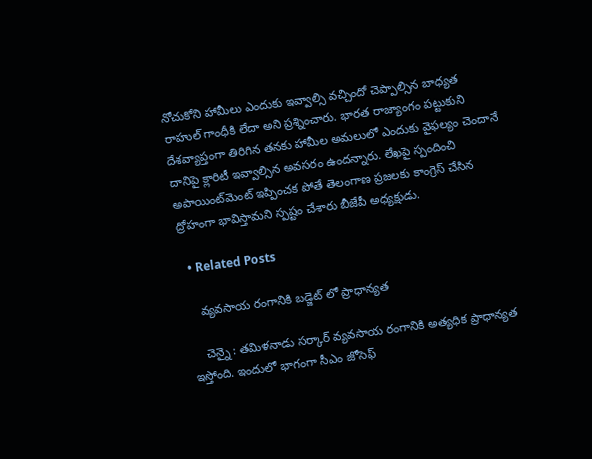నోచుకోని హామీలు ఎందుకు ఇవ్వాల్సి వ‌చ్చిందో చెప్పాల్సిన బాధ్య‌త రాహుల్ గాంధీకి లేదా అని ప్ర‌శ్నించారు. భార‌త రాజ్యాంగం ప‌ట్టుకుని దేశ‌వ్యాప్తంగా తిరిగిన త‌న‌కు హామీల అమ‌లులో ఎందుకు వైఫ‌ల్యం చెందానే దానిపై క్లారిటీ ఇవ్వాల్సిన అవ‌స‌రం ఉంద‌న్నారు. లేఖపై స్పందించి అపాయింట్‌మెంట్ ఇప్పించక పోతే తెలంగాణ ప్రజలకు కాంగ్రెస్ చేసిన ద్రోహంగా భావిస్తామని స్ప‌ష్టం చేశారు బీజేపీ అధ్య‌క్షుడు.

  • Related Posts

    వ్య‌వ‌సాయ రంగానికి బ‌డ్జెట్ లో ప్రాధాన్య‌త

    చెన్నై : త‌మిళ‌నాడు స‌ర్కార్ వ్య‌వ‌సాయ రంగానికి అత్య‌ధిక ప్రాధాన్య‌త ఇస్తోంది. ఇందులో భాగంగా సీఎం జోసెఫ్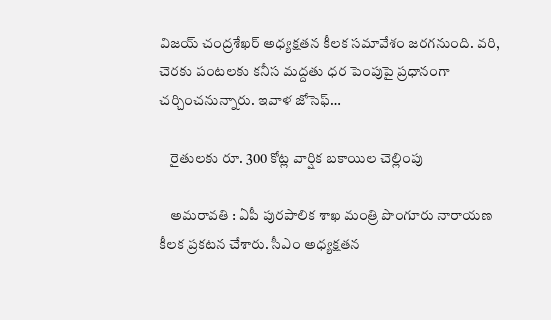విజ‌య్ చంద్ర‌శేఖ‌ర్ అధ్యక్ష‌త‌న కీల‌క స‌మావేశం జ‌ర‌గ‌నుంది. వరి, చెరకు పంటలకు కనీస మద్దతు ధర పెంపుపై ప్రధానంగా చర్చించ‌నున్నారు. ఇవాళ జోసెఫ్…

    రైతుల‌కు రూ. 300 కోట్ల వార్షిక బ‌కాయిల చెల్లింపు

    అమ‌రావ‌తి : ఏపీ పుర‌పాలిక శాఖ మంత్రి పొంగూరు నారాయ‌ణ కీల‌క ప్ర‌క‌ట‌న చేశారు. సీఎం అధ్య‌క్ష‌త‌న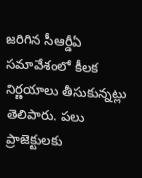జ‌రిగిన సీఆర్డీఏ స‌మావేశంలో కీల‌క నిర్ణ‌యాలు తీసుకున్న‌ట్లు తెలిపారు. పలు ప్రాజెక్టుల‌కు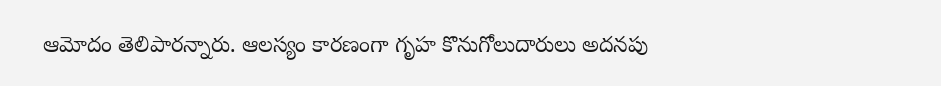ఆమోదం తెలిపార‌న్నారు. ఆలస్యం కారణంగా గృహ కొనుగోలుదారులు అదనపు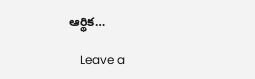ఆర్థిక…

    Leave a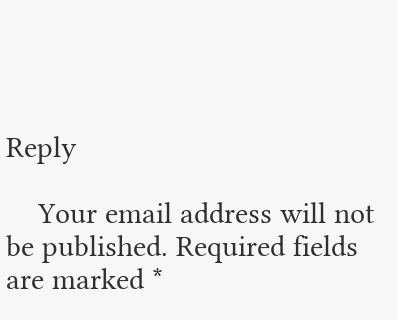Reply

    Your email address will not be published. Required fields are marked *